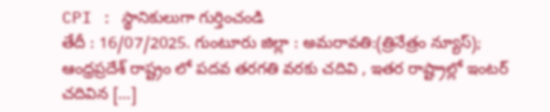CPI : స్థానికులుగా గుర్తించండి
తేదీ : 16/07/2025. గుంటూరు జిల్లా : అమరావతి:(త్రినేత్రం న్యూస్); ఆంధ్రప్రదేశ్ రాష్ట్రం లో పదవ తరగతి వరకు చదివి , ఇతర రాష్ట్రాల్లో ఇంటర్ చదివిన […]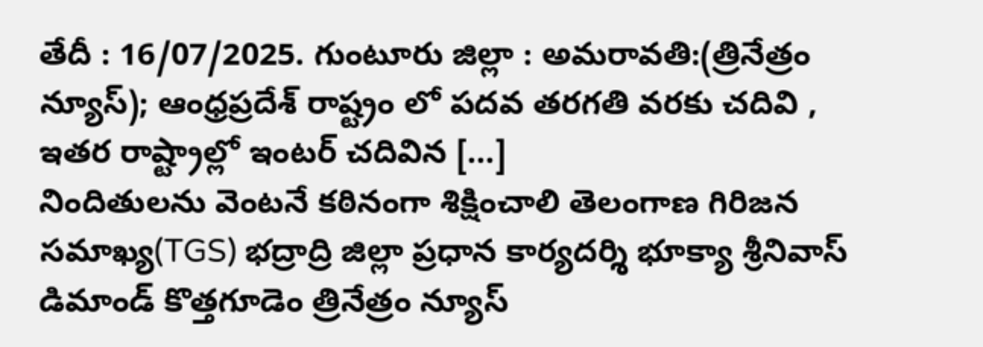తేదీ : 16/07/2025. గుంటూరు జిల్లా : అమరావతి:(త్రినేత్రం న్యూస్); ఆంధ్రప్రదేశ్ రాష్ట్రం లో పదవ తరగతి వరకు చదివి , ఇతర రాష్ట్రాల్లో ఇంటర్ చదివిన […]
నిందితులను వెంటనే కఠినంగా శిక్షించాలి తెలంగాణ గిరిజన సమాఖ్య(TGS) భద్రాద్రి జిల్లా ప్రధాన కార్యదర్శి భూక్యా శ్రీనివాస్ డిమాండ్ కొత్తగూడెం త్రినేత్రం న్యూస్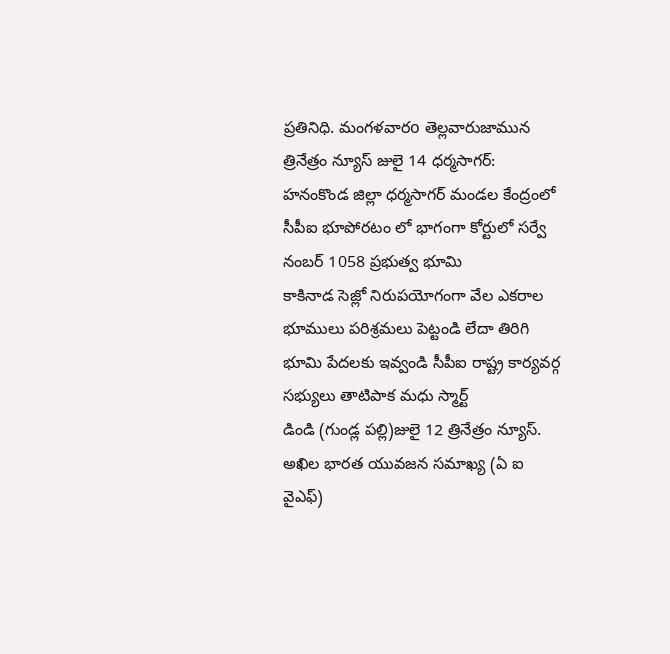ప్రతినిధి. మంగళవారo తెల్లవారుజామున
త్రినేత్రం న్యూస్ జులై 14 ధర్మసాగర్: హనంకొండ జిల్లా ధర్మసాగర్ మండల కేంద్రంలో సీపీఐ భూపోరటం లో భాగంగా కోర్టులో సర్వే నంబర్ 1058 ప్రభుత్వ భూమి
కాకినాడ సెజ్లో నిరుపయోగంగా వేల ఎకరాల భూములు పరిశ్రమలు పెట్టండి లేదా తిరిగి భూమి పేదలకు ఇవ్వండి సీపీఐ రాష్ట్ర కార్యవర్గ సభ్యులు తాటిపాక మధు స్మార్ట్
డిండి (గుండ్ల పల్లి)జులై 12 త్రినేత్రం న్యూస్. అఖిల భారత యువజన సమాఖ్య (ఏ ఐ వైఎఫ్)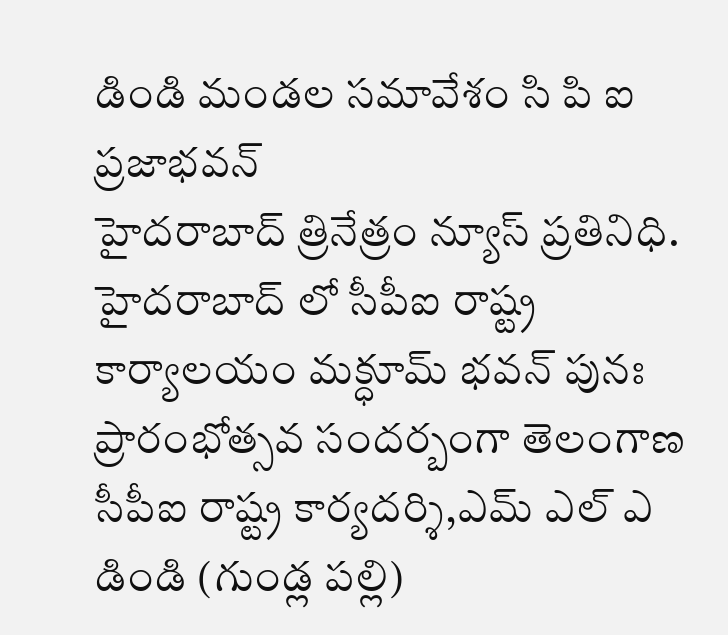డిండి మండల సమావేశం సి పి ఐ ప్రజాభవన్
హైదరాబాద్ త్రినేత్రం న్యూస్ ప్రతినిధి. హైదరాబాద్ లో సీపీఐ రాష్ట్ర కార్యాలయం మక్ధూమ్ భవన్ పునః ప్రారంభోత్సవ సందర్బంగా తెలంగాణ సీపీఐ రాష్ట్ర కార్యదర్శి,ఎమ్ ఎల్ ఎ
డిండి (గుండ్ల పల్లి)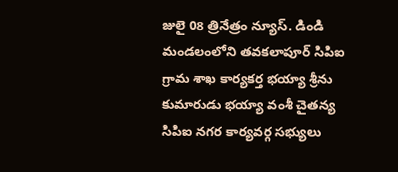జులై 08 త్రినేత్రం న్యూస్. డిండి మండలంలోని తవకలాపూర్ సిపిఐ గ్రామ శాఖ కార్యకర్త భయ్యా శ్రీను కుమారుడు భయ్యా వంశీ చైతన్య
సిపిఐ నగర కార్యవర్గ సభ్యులు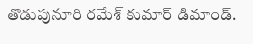తొడుపునూరి రమేశ్ కుమార్ డిమాండ్.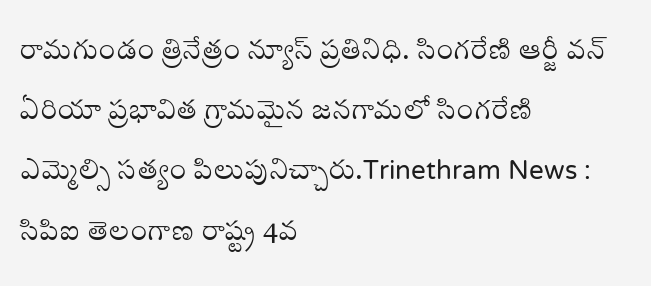రామగుండం త్రినేత్రం న్యూస్ ప్రతినిధి. సింగరేణి ఆర్జీ వన్ ఏరియా ప్రభావిత గ్రామమైన జనగామలో సింగరేణి
ఎమ్మెల్సి సత్యం పిలుపునిచ్చారు.Trinethram News : సిపిఐ తెలంగాణ రాష్ట్ర 4వ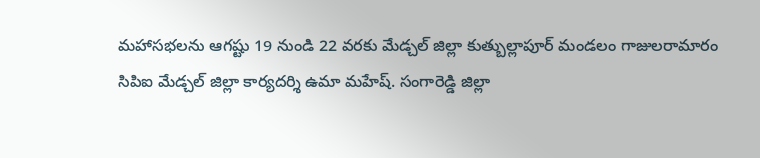మహాసభలను ఆగష్టు 19 నుండి 22 వరకు మేడ్చల్ జిల్లా కుత్బుల్లాపూర్ మండలం గాజులరామారం
సిపిఐ మేడ్చల్ జిల్లా కార్యదర్శి ఉమా మహేష్. సంగారెడ్డి జిల్లా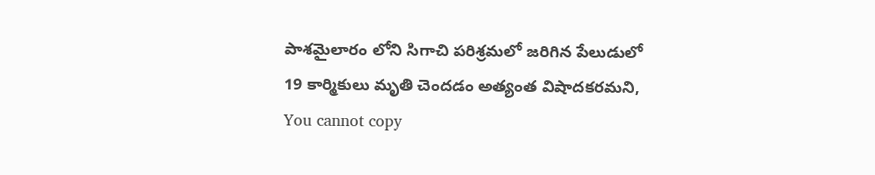పాశమైలారం లోని సిగాచి పరిశ్రమలో జరిగిన పేలుడులో 19 కార్మికులు మృతి చెందడం అత్యంత విషాదకరమని,
You cannot copy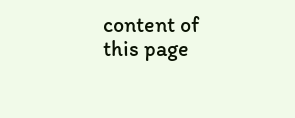content of this page